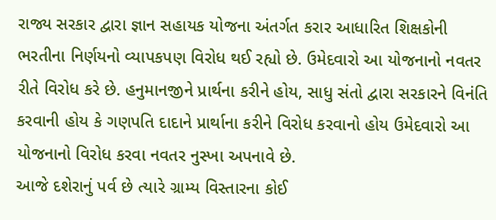રાજ્ય સરકાર દ્વારા જ્ઞાન સહાયક યોજના અંતર્ગત કરાર આધારિત શિક્ષકોની ભરતીના નિર્ણયનો વ્યાપકપણ વિરોધ થઈ રહ્યો છે. ઉમેદવારો આ યોજનાનો નવતર રીતે વિરોધ કરે છે. હનુમાનજીને પ્રાર્થના કરીને હોય, સાધુ સંતો દ્વારા સરકારને વિનંતિ કરવાની હોય કે ગણપતિ દાદાને પ્રાર્થાના કરીને વિરોધ કરવાનો હોય ઉમેદવારો આ યોજનાનો વિરોધ કરવા નવતર નુસ્ખા અપનાવે છે.
આજે દશેરાનું પર્વ છે ત્યારે ગ્રામ્ય વિસ્તારના કોઈ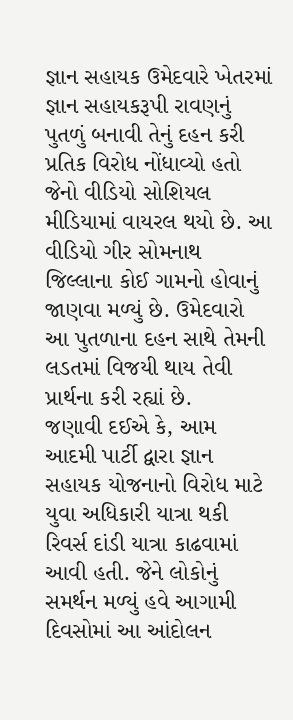જ્ઞાન સહાયક ઉમેદવારે ખેતરમાં જ્ઞાન સહાયકરૂપી રાવણનું પુતળું બનાવી તેનું દહન કરી પ્રતિક વિરોધ નોંધાવ્યો હતો જેનો વીડિયો સોશિયલ મીડિયામાં વાયરલ થયો છે. આ વીડિયો ગીર સોમનાથ જિલ્લાના કોઈ ગામનો હોવાનું જાણવા મળ્યું છે. ઉમેદવારો આ પુતળાના દહન સાથે તેમની લડતમાં વિજયી થાય તેવી પ્રાર્થના કરી રહ્યાં છે.
જણાવી દઈએ કે, આમ આદમી પાર્ટી દ્વારા જ્ઞાન સહાયક યોજનાનો વિરોધ માટે યુવા અધિકારી યાત્રા થકી રિવર્સ દાંડી યાત્રા કાઢવામાં આવી હતી. જેને લોકોનું સમર્થન મળ્યું હવે આગામી દિવસોમાં આ આંદોલન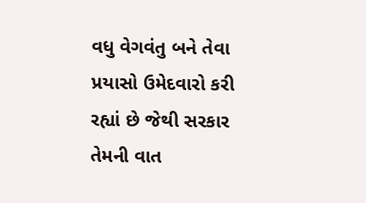વધુ વેગવંતુ બને તેવા પ્રયાસો ઉમેદવારો કરી રહ્યાં છે જેથી સરકાર તેમની વાત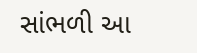સાંભળી આ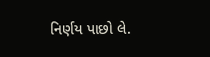નિર્ણય પાછો લે.